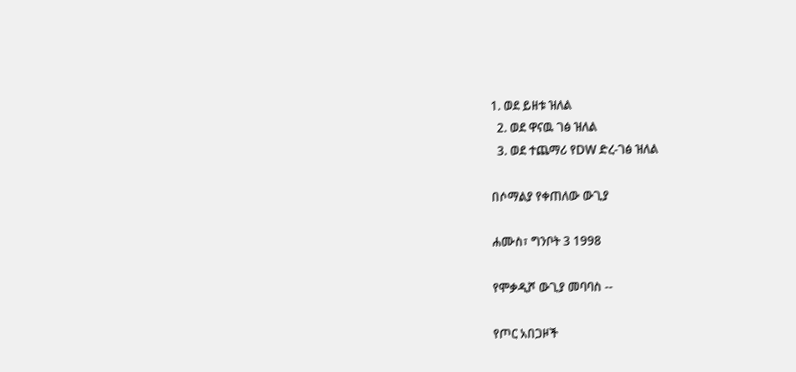1. ወደ ይዘቱ ዝለል
  2. ወደ ዋናዉ ገፅ ዝለል
  3. ወደ ተጨማሪ የDW ድረ-ገፅ ዝለል

በሶማልያ የቀጠለው ውጊያ

ሐሙስ፣ ግንቦት 3 1998

የሞቃዲሾ ውጊያ መባባስ --

የጦር አበጋዞች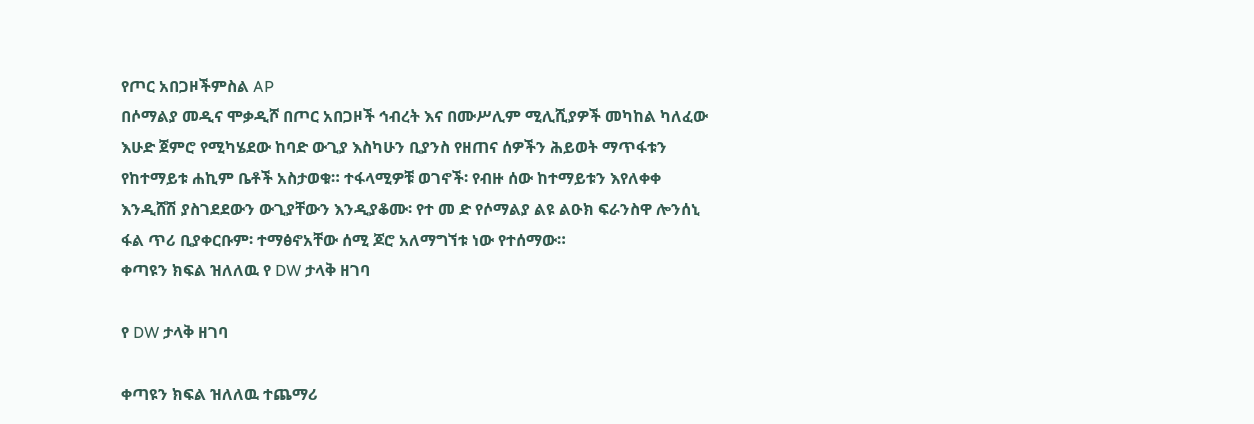የጦር አበጋዞችምስል AP
በሶማልያ መዲና ሞቃዲሾ በጦር አበጋዞች ኅብረት እና በሙሥሊም ሚሊሺያዎች መካከል ካለፈው እሁድ ጀምሮ የሚካሄደው ከባድ ውጊያ እስካሁን ቢያንስ የዘጠና ሰዎችን ሕይወት ማጥፋቱን የከተማይቱ ሐኪም ቤቶች አስታወቁ። ተፋላሚዎቹ ወገኖች፡ የብዙ ሰው ከተማይቱን እየለቀቀ እንዲሸሽ ያስገደደውን ውጊያቸውን እንዲያቆሙ፡ የተ መ ድ የሶማልያ ልዩ ልዑክ ፍራንስዋ ሎንሰኒ ፋል ጥሪ ቢያቀርቡም፡ ተማፅኖአቸው ሰሚ ጆሮ አለማግኘቱ ነው የተሰማው።
ቀጣዩን ክፍል ዝለለዉ የ DW ታላቅ ዘገባ

የ DW ታላቅ ዘገባ

ቀጣዩን ክፍል ዝለለዉ ተጨማሪ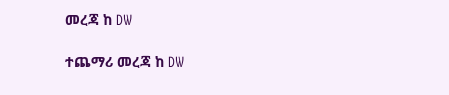መረጃ ከ DW

ተጨማሪ መረጃ ከ DW